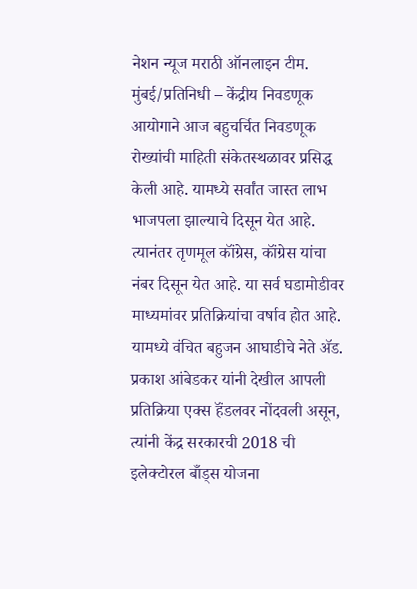नेशन न्यूज मराठी ऑनलाइन टीम.
मुंबई/प्रतिनिधी – केंद्रीय निवडणूक आयोगाने आज बहुचर्चित निवडणूक रोख्यांची माहिती संकेतस्थळावर प्रसिद्ध केली आहे. यामध्ये सर्वांत जास्त लाभ भाजपला झाल्याचे दिसून येत आहे. त्यानंतर तृणमूल कॉंग्रेस, कॉंग्रेस यांचा नंबर दिसून येत आहे. या सर्व घडामोडीवर माध्यमांवर प्रतिक्रियांचा वर्षाव होत आहे. यामध्ये वंचित बहुजन आघाडीचे नेते ॲड. प्रकाश आंबेडकर यांनी देखील आपली प्रतिक्रिया एक्स हॅंडलवर नोंदवली असून, त्यांनी केंद्र सरकारची 2018 ची इलेक्टोरल बाँड्स योजना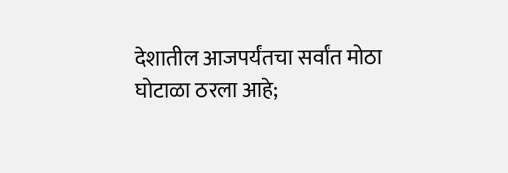देशातील आजपर्यंतचा सर्वांत मोठा घोटाळा ठरला आहे;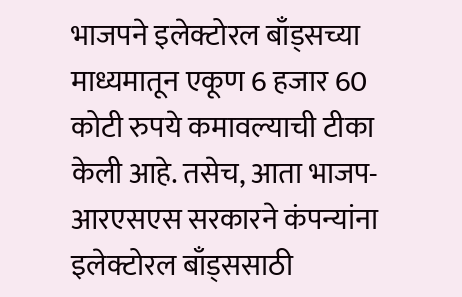भाजपने इलेक्टोरल बाँड्सच्या माध्यमातून एकूण 6 हजार 60 कोटी रुपये कमावल्याची टीका केली आहे. तसेच, आता भाजप-आरएसएस सरकारने कंपन्यांना इलेक्टोरल बाँड्ससाठी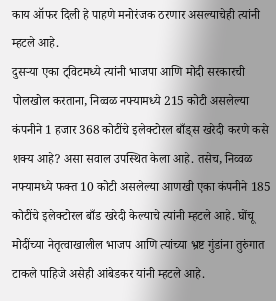काय ऑफर दिली हे पाहणे मनोरंजक ठरणार असल्याचेही त्यांनी म्हटले आहे.
दुसऱ्या एका ट्विटमध्ये त्यांनी भाजपा आणि मोदी सरकारची पोलखोल करताना, निव्वळ नफ्यामध्ये 215 कोटी असलेल्या कंपनीने 1 हजार 368 कोटींचे इलेक्टोरल बाँड्स खरेदी करणे कसे शक्य आहे? असा सवाल उपस्थित केला आहे. तसेच, निव्वळ नफ्यामध्ये फक्त 10 कोटी असलेल्या आणखी एका कंपनीने 185 कोटींचे इलेक्टोरल बाँड खरेदी केल्याचे त्यांनी म्हटले आहे. घोंचू मोदींच्या नेतृत्वाखालील भाजप आणि त्यांच्या भ्रष्ट गुंडांना तुरुंगात टाकले पाहिजे असेही आंबेडकर यांनी म्हटले आहे.